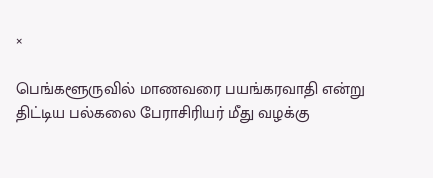×

பெங்களூருவில் மாணவரை பயங்கரவாதி என்று திட்டிய பல்கலை பேராசிரியர் மீது வழக்கு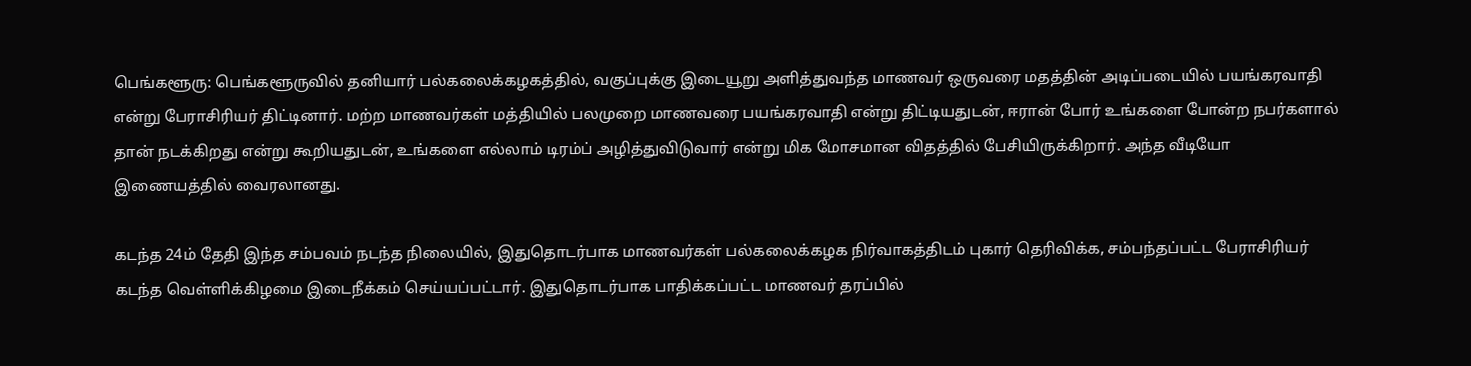பெங்களூரு: பெங்களூருவில் தனியார் பல்கலைக்கழகத்தில், வகுப்புக்கு இடையூறு அளித்துவந்த மாணவர் ஒருவரை மதத்தின் அடிப்படையில் பயங்கரவாதி என்று பேராசிரியர் திட்டினார். மற்ற மாணவர்கள் மத்தியில் பலமுறை மாணவரை பயங்கரவாதி என்று திட்டியதுடன், ஈரான் போர் உங்களை போன்ற நபர்களால் தான் நடக்கிறது என்று கூறியதுடன், உங்களை எல்லாம் டிரம்ப் அழித்துவிடுவார் என்று மிக மோசமான விதத்தில் பேசியிருக்கிறார். அந்த வீடியோ இணையத்தில் வைரலானது.

கடந்த 24ம் தேதி இந்த சம்பவம் நடந்த நிலையில், இதுதொடர்பாக மாணவர்கள் பல்கலைக்கழக நிர்வாகத்திடம் புகார் தெரிவிக்க, சம்பந்தப்பட்ட பேராசிரியர் கடந்த வெள்ளிக்கிழமை இடைநீக்கம் செய்யப்பட்டார். இதுதொடர்பாக பாதிக்கப்பட்ட மாணவர் தரப்பில்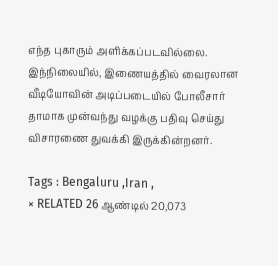எந்த புகாரும் அளிக்கப்படவில்லை. இந்நிலையில், இணையத்தில் வைரலான வீடியோவின் அடிப்படையில் போலீசார் தாமாக முன்வந்து வழக்கு பதிவு செய்து விசாரணை துவக்கி இருக்கின்றனர்.

Tags : Bengaluru ,Iran ,
× RELATED 26 ஆண்டில் 20,073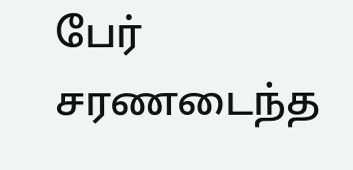பேர் சரணடைந்த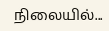நிலையில்...